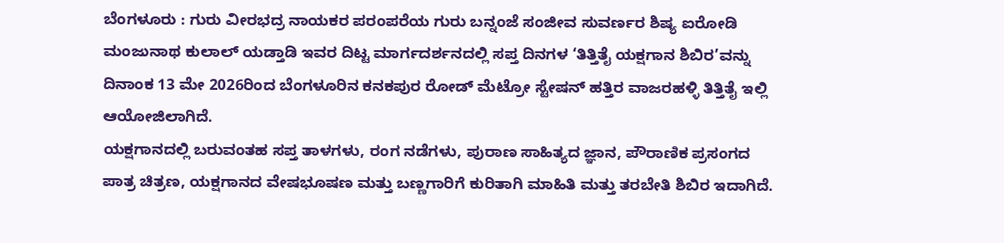ಬೆಂಗಳೂರು : ಗುರು ವೀರಭದ್ರ ನಾಯಕರ ಪರಂಪರೆಯ ಗುರು ಬನ್ನಂಜೆ ಸಂಜೀವ ಸುವರ್ಣರ ಶಿಷ್ಯ ಐರೋಡಿ ಮಂಜುನಾಥ ಕುಲಾಲ್ ಯಡ್ತಾಡಿ ಇವರ ದಿಟ್ಟ ಮಾರ್ಗದರ್ಶನದಲ್ಲಿ ಸಪ್ತ ದಿನಗಳ ‘ತಿತ್ತಿತೈ ಯಕ್ಷಗಾನ ಶಿಬಿರ’ವನ್ನು ದಿನಾಂಕ 13 ಮೇ 2026ರಿಂದ ಬೆಂಗಳೂರಿನ ಕನಕಪುರ ರೋಡ್ ಮೆಟ್ರೋ ಸ್ಟೇಷನ್ ಹತ್ತಿರ ವಾಜರಹಳ್ಳಿ ತಿತ್ತಿತೈ ಇಲ್ಲಿ ಆಯೋಜಿಲಾಗಿದೆ.
ಯಕ್ಷಗಾನದಲ್ಲಿ ಬರುವಂತಹ ಸಪ್ತ ತಾಳಗಳು, ರಂಗ ನಡೆಗಳು, ಪುರಾಣ ಸಾಹಿತ್ಯದ ಜ್ಞಾನ, ಪೌರಾಣಿಕ ಪ್ರಸಂಗದ ಪಾತ್ರ ಚಿತ್ರಣ, ಯಕ್ಷಗಾನದ ವೇಷಭೂಷಣ ಮತ್ತು ಬಣ್ಣಗಾರಿಗೆ ಕುರಿತಾಗಿ ಮಾಹಿತಿ ಮತ್ತು ತರಬೇತಿ ಶಿಬಿರ ಇದಾಗಿದೆ.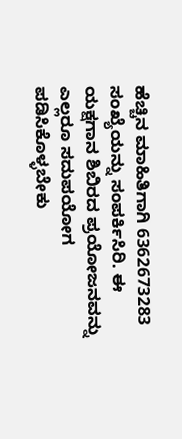ಹೆಚ್ಚಿನ ಮಾಹಿತಿಗಾಗಿ 6362673283 ಸಂಖ್ಯೆಯನ್ನು ಸಂಪರ್ಕಿಸಿರಿ. ಈ ಯಕ್ಷಗಾನ ಶಿಬಿರದ ಪ್ರಯೋಜನವನ್ನು ಎಲ್ಲರೂ ಸದುಪಯೋಗ ಪಡಿಸಿಕೊಳ್ಳಬೇಕು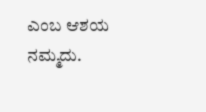ಎಂಬ ಆಶಯ ನಮ್ಮದು.